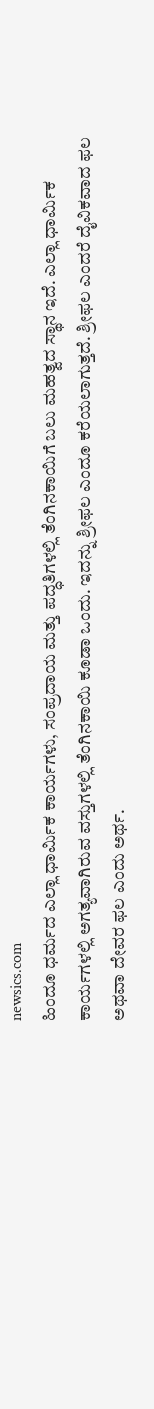newsics.com
ಹಿಂದೂ ಧರ್ಮದ ಎಲ್ಲಾ ಧಾರ್ಮಿಕ ಕಾರ್ಯಗಳು, ಸಂಪ್ರದಾಯ ಮತ್ತು ಪದ್ಧತಿಗಳಲ್ಲಿ ತೆಂಗಿನಕಾಯಿಗೆ ಬಲು ಮಹತ್ವದ ಸ್ಥಾನ ಇದೆ. ಎಲ್ಲಾ ಧಾರ್ಮಿಕ ಕಾರ್ಯಗಳಲ್ಲಿ ಅಗತ್ಯವಾಗಿರುವ ವಸ್ತುಗಳಲ್ಲಿ ತೆಂಗಿನಕಾಯಿ ಕೂಡಾ ಒಂದು. ಇದನ್ನು ಶ್ರೀಫಲ ಎಂದೂ ಕರೆಯಲಾಗುತ್ತದೆ. ಶ್ರೀಫಲ ಎಂದರೆ ದೈವಿಕವಾದ ಫಲ ಅಥವಾ ದೇವರ ಫಲ ಎಂದು ಅರ್ಥ.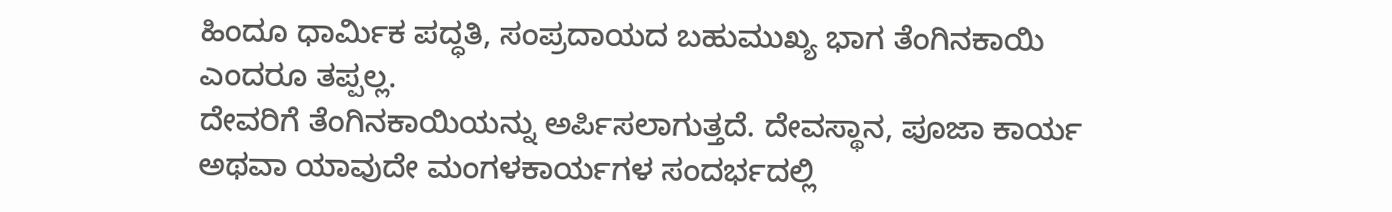ಹಿಂದೂ ಧಾರ್ಮಿಕ ಪದ್ಧತಿ, ಸಂಪ್ರದಾಯದ ಬಹುಮುಖ್ಯ ಭಾಗ ತೆಂಗಿನಕಾಯಿ ಎಂದರೂ ತಪ್ಪಲ್ಲ.
ದೇವರಿಗೆ ತೆಂಗಿನಕಾಯಿಯನ್ನು ಅರ್ಪಿಸಲಾಗುತ್ತದೆ. ದೇವಸ್ಥಾನ, ಪೂಜಾ ಕಾರ್ಯ ಅಥವಾ ಯಾವುದೇ ಮಂಗಳಕಾರ್ಯಗಳ ಸಂದರ್ಭದಲ್ಲಿ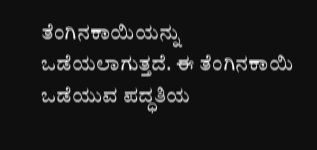ತೆಂಗಿನಕಾಯಿಯನ್ನು ಒಡೆಯಲಾಗುತ್ತದೆ. ಈ ತೆಂಗಿನಕಾಯಿ ಒಡೆಯುವ ಪದ್ಧತಿಯ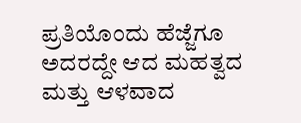ಪ್ರತಿಯೊಂದು ಹೆಜ್ಜೆಗೂ ಅದರದ್ದೇ ಆದ ಮಹತ್ವದ ಮತ್ತು ಆಳವಾದ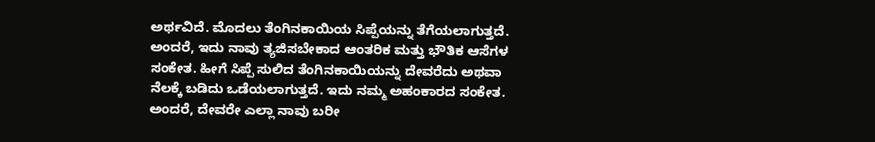ಅರ್ಥವಿದೆ. ಮೊದಲು ತೆಂಗಿನಕಾಯಿಯ ಸಿಪ್ಪೆಯನ್ನು ತೆಗೆಯಲಾಗುತ್ತದೆ. ಅಂದರೆ, ಇದು ನಾವು ತ್ಯಜಿಸಬೇಕಾದ ಆಂತರಿಕ ಮತ್ತು ಭೌತಿಕ ಆಸೆಗಳ ಸಂಕೇತ. ಹೀಗೆ ಸಿಪ್ಪೆ ಸುಲಿದ ತೆಂಗಿನಕಾಯಿಯನ್ನು ದೇವರೆದು ಅಥವಾ ನೆಲಕ್ಕೆ ಬಡಿದು ಒಡೆಯಲಾಗುತ್ತದೆ. ಇದು ನಮ್ಮ ಅಹಂಕಾರದ ಸಂಕೇತ. ಅಂದರೆ, ದೇವರೇ ಎಲ್ಲಾ ನಾವು ಬರೀ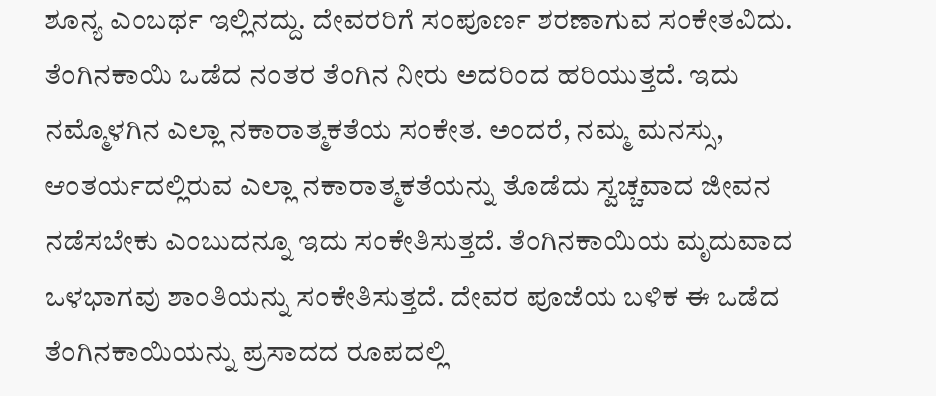ಶೂನ್ಯ ಎಂಬರ್ಥ ಇಲ್ಲಿನದ್ದು. ದೇವರರಿಗೆ ಸಂಪೂರ್ಣ ಶರಣಾಗುವ ಸಂಕೇತವಿದು. ತೆಂಗಿನಕಾಯಿ ಒಡೆದ ನಂತರ ತೆಂಗಿನ ನೀರು ಅದರಿಂದ ಹರಿಯುತ್ತದೆ. ಇದು ನಮ್ಮೊಳಗಿನ ಎಲ್ಲಾ ನಕಾರಾತ್ಮಕತೆಯ ಸಂಕೇತ. ಅಂದರೆ, ನಮ್ಮ ಮನಸ್ಸು, ಆಂತರ್ಯದಲ್ಲಿರುವ ಎಲ್ಲಾ ನಕಾರಾತ್ಮಕತೆಯನ್ನು ತೊಡೆದು ಸ್ವಚ್ಚವಾದ ಜೀವನ ನಡೆಸಬೇಕು ಎಂಬುದನ್ನೂ ಇದು ಸಂಕೇತಿಸುತ್ತದೆ. ತೆಂಗಿನಕಾಯಿಯ ಮೃದುವಾದ ಒಳಭಾಗವು ಶಾಂತಿಯನ್ನು ಸಂಕೇತಿಸುತ್ತದೆ. ದೇವರ ಪೂಜೆಯ ಬಳಿಕ ಈ ಒಡೆದ ತೆಂಗಿನಕಾಯಿಯನ್ನು ಪ್ರಸಾದದ ರೂಪದಲ್ಲಿ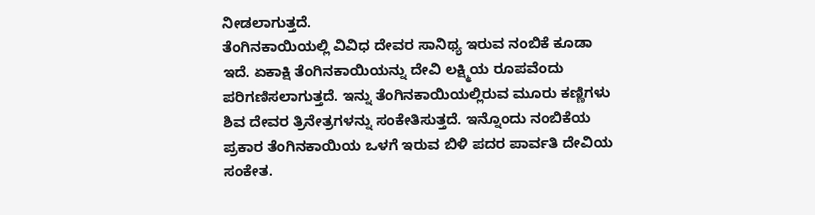ನೀಡಲಾಗುತ್ತದೆ.
ತೆಂಗಿನಕಾಯಿಯಲ್ಲಿ ವಿವಿಧ ದೇವರ ಸಾನಿಥ್ಯ ಇರುವ ನಂಬಿಕೆ ಕೂಡಾ ಇದೆ. ಏಕಾಕ್ಷಿ ತೆಂಗಿನಕಾಯಿಯನ್ನು ದೇವಿ ಲಕ್ಷ್ಮಿಯ ರೂಪವೆಂದು ಪರಿಗಣಿಸಲಾಗುತ್ತದೆ. ಇನ್ನು ತೆಂಗಿನಕಾಯಿಯಲ್ಲಿರುವ ಮೂರು ಕಣ್ಣಿಗಳು ಶಿವ ದೇವರ ತ್ರಿನೇತ್ರಗಳನ್ನು ಸಂಕೇತಿಸುತ್ತದೆ. ಇನ್ನೊಂದು ನಂಬಿಕೆಯ ಪ್ರಕಾರ ತೆಂಗಿನಕಾಯಿಯ ಒಳಗೆ ಇರುವ ಬಿಳಿ ಪದರ ಪಾರ್ವತಿ ದೇವಿಯ ಸಂಕೇತ.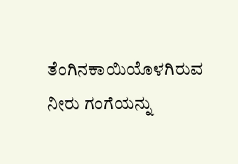ತೆಂಗಿನಕಾಯಿಯೊಳಗಿರುವ ನೀರು ಗಂಗೆಯನ್ನು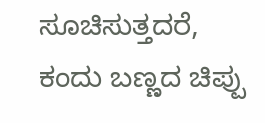ಸೂಚಿಸುತ್ತದರೆ, ಕಂದು ಬಣ್ಣದ ಚಿಪ್ಪು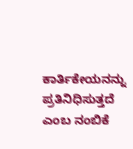ಕಾರ್ತಿಕೇಯನನ್ನು ಪ್ರತಿನಿಧಿಸುತ್ತದೆ ಎಂಬ ನಂಬಿಕೆ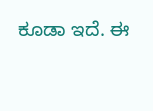ಕೂಡಾ ಇದೆ. ಈ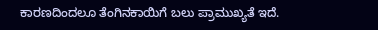ಕಾರಣದಿಂದಲೂ ತೆಂಗಿನಕಾಯಿಗೆ ಬಲು ಪ್ರಾಮುಖ್ಯತೆ ಇದೆ.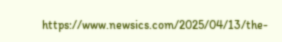https://www.newsics.com/2025/04/13/the-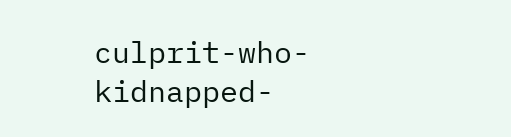culprit-who-kidnapped-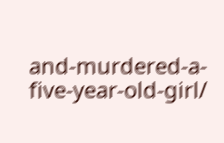and-murdered-a-five-year-old-girl/